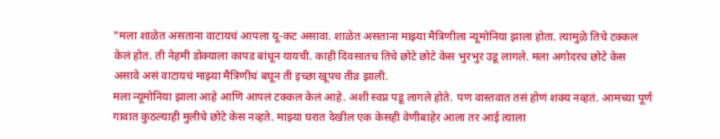"मला शाळेत असताना वाटायचं आपला यू-कट असावा. शाळेत असताना माझ्या मैत्रिणीला न्यूमोनिया झाला होता. त्यामुळे तिचे टक्कल केलं होत. ती नेहमी डोक्याला कापड बांधून यायची. काही दिवसातच तिचे छोटे छोटे केस भुरभुर उडू लागले. मला अगोदरच छोटे केस असावे असं वाटायचं माझ्या मैत्रिणीचं बघून ती इच्छा खूपच तीव्र झाली.
मला न्यूमोनिया झाला आहे आणि आपलं टक्कल केलं आहे. अशी स्वप्न पडू लागले होते. पण वास्तवात तसं होणं शक्य नव्हतं. आमच्या पूर्ण गावात कुठल्याही मुलीचे छोटे केस नव्हते. माझ्या घरात देखील एक केसही वेणीबाहेर आला तर आई त्याला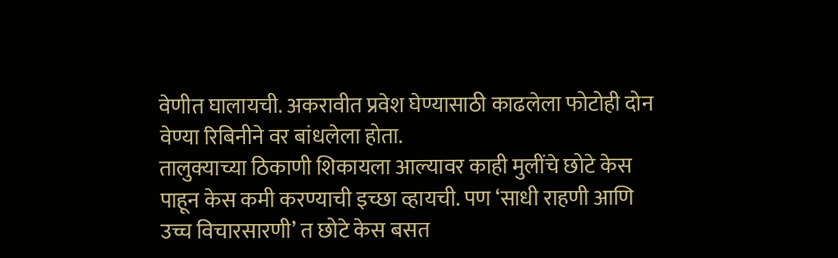वेणीत घालायची. अकरावीत प्रवेश घेण्यासाठी काढलेला फोटोही दोन वेण्या रिबिनीने वर बांधलेला होता.
तालुक्याच्या ठिकाणी शिकायला आल्यावर काही मुलींचे छोटे केस पाहून केस कमी करण्याची इच्छा व्हायची. पण ‘साधी राहणी आणि उच्च विचारसारणी’ त छोटे केस बसत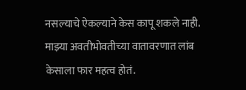नसल्याचे ऐकल्याने केस कापू शकले नाही. माझ्या अवतीभोवतीच्या वातावरणात लांब केसाला फार महत्व होतं.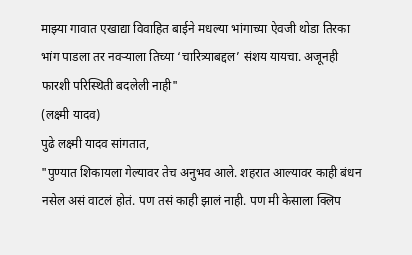माझ्या गावात एखाद्या विवाहित बाईने मधल्या भांगाच्या ऐवजी थोडा तिरका भांग पाडला तर नवऱ्याला तिच्या ‘चारित्र्याबद्दल’ संशय यायचा. अजूनही फारशी परिस्थिती बदलेली नाही"
(लक्ष्मी यादव)
पुढे लक्ष्मी यादव सांगतात,
"पुण्यात शिकायला गेल्यावर तेच अनुभव आले. शहरात आल्यावर काही बंधन नसेल असं वाटलं होतं. पण तसं काही झालं नाही. पण मी केसाला क्लिप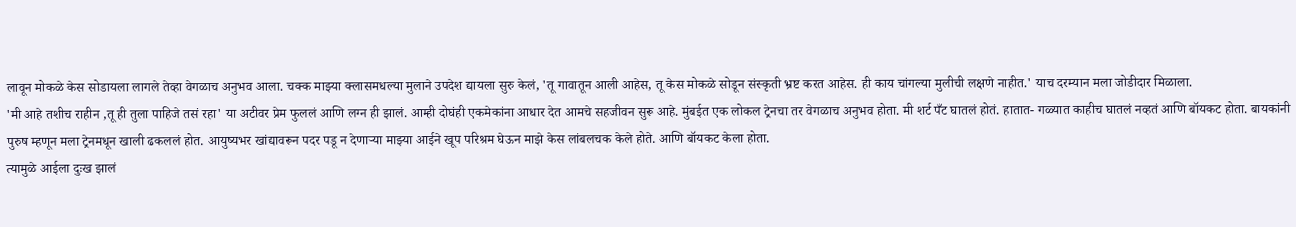लावून मोकळे केस सोडायला लागले तेव्हा वेगळाच अनुभव आला. चक्क माझ्या क्लासमधल्या मुलाने उपदेश द्यायला सुरु केलं, 'तू गावातून आली आहेस, तू केस मोकळे सोडून संस्कृती भ्रष्ट करत आहेस. ही काय चांगल्या मुलीची लक्षणे नाहीत.' याच दरम्यान मला जोडीदार मिळाला.
'मी आहे तशीच राहीन ,तू ही तुला पाहिजे तसं रहा' या अटीवर प्रेम फुललं आणि लग्न ही झालं. आम्ही दोघंही एकमेकांना आधार देत आमचे सहजीवन सुरू आहे. मुंबईत एक लोकल ट्रेनचा तर वेगळाच अनुभव होता. मी शर्ट पँट घातलं होतं. हातात- गळ्यात काहीच घातलं नव्हतं आणि बॉयकट होता. बायकांनी पुरुष म्हणून मला ट्रेनमधून खाली ढकललं होत. आयुष्यभर खांद्यावरून पदर पडू न देणाऱ्या माझ्या आईने खूप परिश्रम घेऊन माझे केस लांबलचक केले होते. आणि बॉयकट केला होता.
त्यामुळे आईला दुःख झालं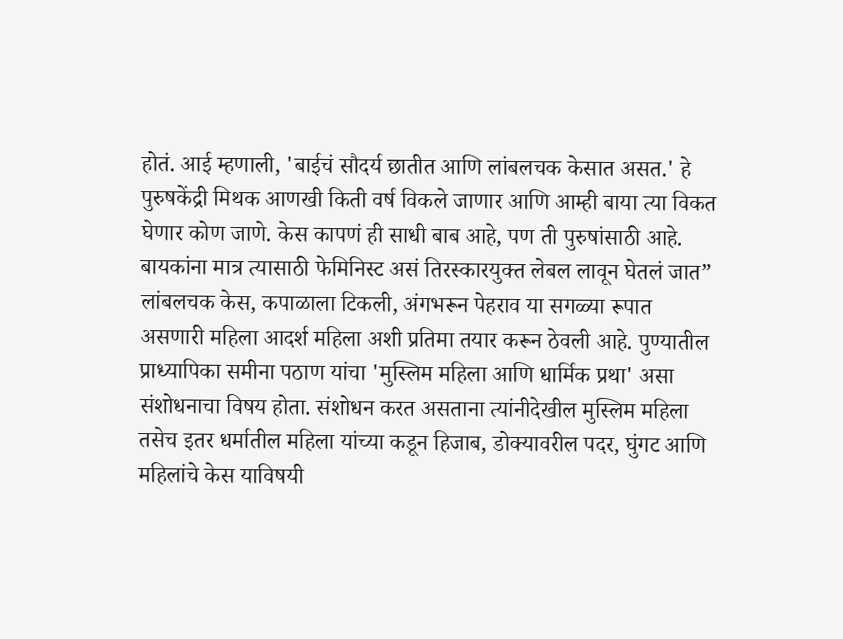होतं. आई म्हणाली, 'बाईचं सौदर्य छातीत आणि लांबलचक केसात असत.' हे पुरुषकेंद्री मिथक आणखी किती वर्ष विकले जाणार आणि आम्ही बाया त्या विकत घेणार कोण जाणे. केस कापणं ही साधी बाब आहे, पण ती पुरुषांसाठी आहे. बायकांना मात्र त्यासाठी फेमिनिस्ट असं तिरस्कारयुक्त लेबल लावून घेतलं जात”
लांबलचक केस, कपाळाला टिकली, अंगभरून पेहराव या सगळ्या रूपात असणारी महिला आदर्श महिला अशी प्रतिमा तयार करून ठेवली आहे. पुण्यातील प्राध्यापिका समीना पठाण यांचा 'मुस्लिम महिला आणि धार्मिक प्रथा' असा संशोधनाचा विषय होता. संशोधन करत असताना त्यांनीदेखील मुस्लिम महिला तसेच इतर धर्मातील महिला यांच्या कडून हिजाब, डोक्यावरील पदर, घुंगट आणि महिलांचे केस याविषयी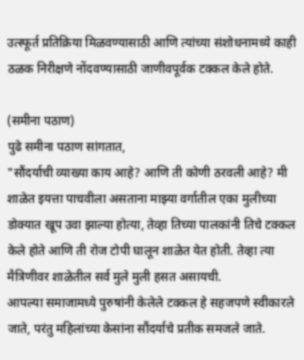उत्स्फूर्त प्रतिक्रिया मिळवण्यासाठी आणि त्यांच्या संशोधनामध्ये काही ठळक निरीक्षणे नोंदवण्यासाठी जाणीवपूर्वक टक्कल केले होते.

(समीना पठाण)
पुढे समीना पठाण सांगतात,
"सौंदर्याची व्याख्या काय आहे? आणि ती कोणी ठरवली आहे? मी शाळेत इयत्ता पाचवीला असताना माझ्या वर्गातील एका मुलीच्या डोक्यात खूप उवा झाल्या होत्या, तेव्हा तिच्या पालकांनी तिचे टक्कल केले होते आणि ती रोज टोपी घालून शाळेत येत होती. तेव्हा त्या मैत्रिणीवर शाळेतील सर्व मुले मुली हसत असायची.
आपल्या समाजामध्ये पुरुषांनी केलेले टक्कल हे सहजपणे स्वीकारले जाते, परंतु महिलांच्या केसांना सौंदर्याचे प्रतीक समजले जाते.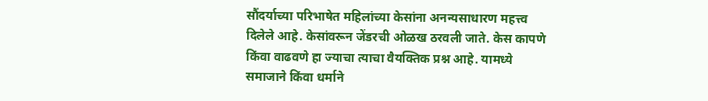सौंदर्याच्या परिभाषेत महिलांच्या केसांना अनन्यसाधारण महत्त्व दिलेले आहे. केसांवरून जेंडरची ओळख ठरवली जाते. केस कापणे किंवा वाढवणे हा ज्याचा त्याचा वैयक्तिक प्रश्न आहे. यामध्ये समाजाने किंवा धर्माने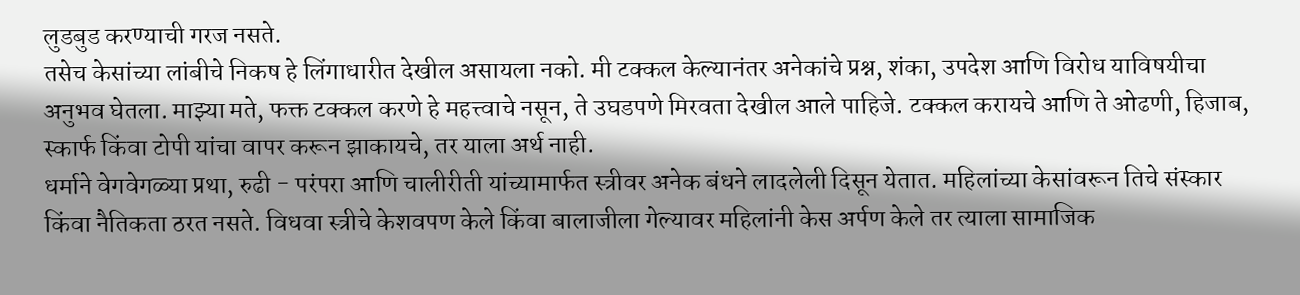लुडबुड करण्याची गरज नसते.
तसेच केसांच्या लांबीचे निकष हे लिंगाधारीत देखील असायला नको. मी टक्कल केल्यानंतर अनेकांचे प्रश्न, शंका, उपदेश आणि विरोध याविषयीचा अनुभव घेतला. माझ्या मते, फक्त टक्कल करणे हे महत्त्वाचे नसून, ते उघडपणे मिरवता देखील आले पाहिजे. टक्कल करायचे आणि ते ओढणी, हिजाब, स्कार्फ किंवा टोपी यांचा वापर करून झाकायचे, तर याला अर्थ नाही.
धर्माने वेगवेगळ्या प्रथा, रुढी - परंपरा आणि चालीरीती यांच्यामार्फत स्त्रीवर अनेक बंधने लादलेली दिसून येतात. महिलांच्या केसांवरून तिचे संस्कार किंवा नैतिकता ठरत नसते. विधवा स्त्रीचे केशवपण केले किंवा बालाजीला गेल्यावर महिलांनी केस अर्पण केले तर त्याला सामाजिक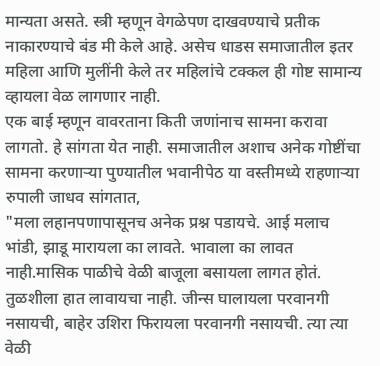मान्यता असते. स्त्री म्हणून वेगळेपण दाखवण्याचे प्रतीक नाकारण्याचे बंड मी केले आहे. असेच धाडस समाजातील इतर महिला आणि मुलींनी केले तर महिलांचे टक्कल ही गोष्ट सामान्य व्हायला वेळ लागणार नाही.
एक बाई म्हणून वावरताना किती जणांनाच सामना करावा लागतो. हे सांगता येत नाही. समाजातील अशाच अनेक गोष्टींचा सामना करणाऱ्या पुण्यातील भवानीपेठ या वस्तीमध्ये राहणाऱ्या रुपाली जाधव सांगतात,
"मला लहानपणापासूनच अनेक प्रश्न पडायचे. आई मलाच भांडी, झाडू मारायला का लावते. भावाला का लावत नाही.मासिक पाळीचे वेळी बाजूला बसायला लागत होतं. तुळशीला हात लावायचा नाही. जीन्स घालायला परवानगी नसायची, बाहेर उशिरा फिरायला परवानगी नसायची. त्या त्या वेळी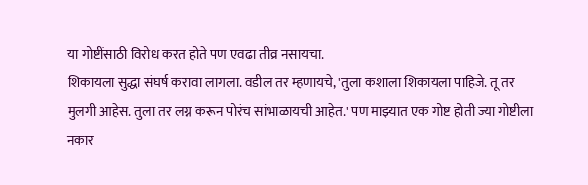या गोष्टींसाठी विरोध करत होते पण एवढा तीव्र नसायचा.
शिकायला सुद्धा संघर्ष करावा लागला. वडील तर म्हणायचे, 'तुला कशाला शिकायला पाहिजे. तू तर मुलगी आहेस. तुला तर लग्न करून पोरंच सांभाळायची आहेत.' पण माझ्यात एक गोष्ट होती ज्या गोष्टीला नकार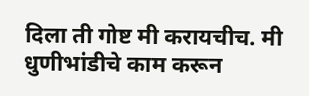दिला ती गोष्ट मी करायचीच. मी धुणीभांडीचे काम करून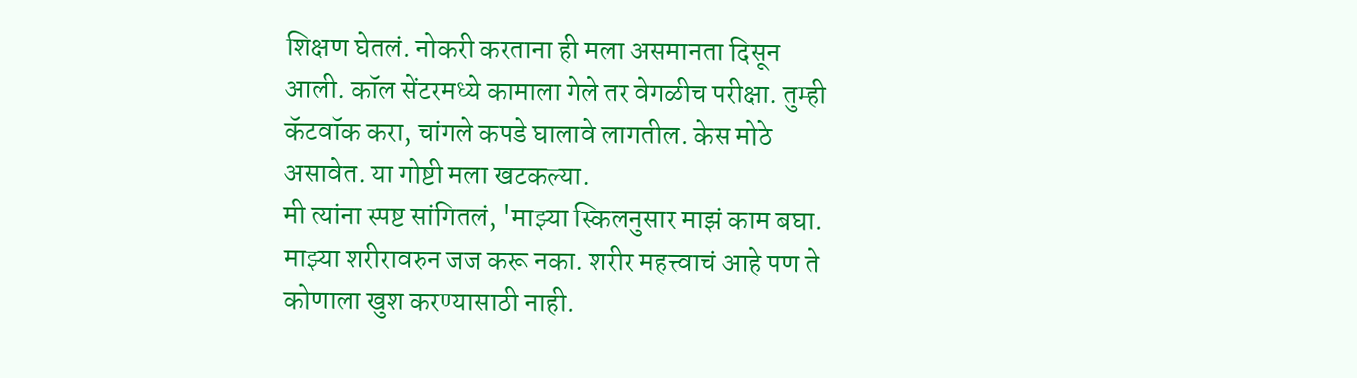शिक्षण घेतलं. नोकरी करताना ही मला असमानता दिसून आली. कॉल सेंटरमध्ये कामाला गेले तर वेगळीच परीक्षा. तुम्ही कॅटवॉक करा, चांगले कपडे घालावे लागतील. केस मोठे असावेत. या गोष्टी मला खटकल्या.
मी त्यांना स्पष्ट सांगितलं, 'माझ्या स्किलनुसार माझं काम बघा. माझ्या शरीरावरुन जज करू नका. शरीर महत्त्वाचं आहे पण ते कोणाला खुश करण्यासाठी नाही.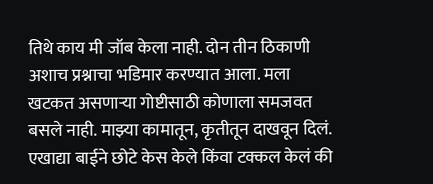तिथे काय मी जॉब केला नाही. दोन तीन ठिकाणी अशाच प्रश्नाचा भडिमार करण्यात आला. मला खटकत असणाऱ्या गोष्टीसाठी कोणाला समजवत बसले नाही. माझ्या कामातून, कृतीतून दाखवून दिलं. एखाद्या बाईने छोटे केस केले किंवा टक्कल केलं की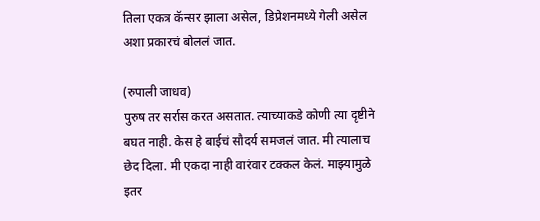तिला एकत्र कॅन्सर झाला असेल, डिप्रेशनमध्ये गेली असेल अशा प्रकारचं बोललं जात.

(रुपाली जाधव)
पुरुष तर सर्रास करत असतात. त्याच्याकडे कोणी त्या दृष्टीने बघत नाही. केस हे बाईचं सौदर्य समजलं जात. मी त्यालाच छेद दिला. मी एकदा नाही वारंवार टक्कल केलं. माझ्यामुळे इतर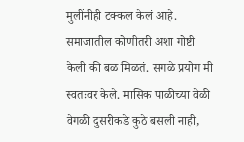मुलींनीही टक्कल केलं आहे. समाजातील कोणीतरी अशा गोष्टी केली की बळ मिळतं. सगळे प्रयोग मी स्वतःवर केले. मासिक पाळीच्या वेळी वेगळी दुसरीकडे कुठे बसली नाही,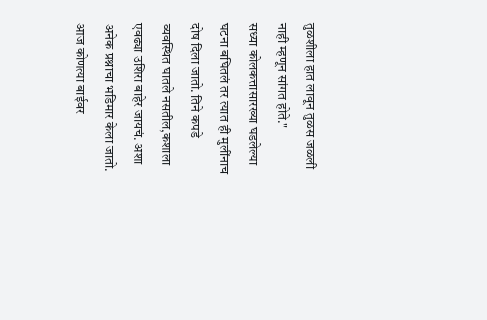तुळशीला हात लावून तुळस जळली नाही म्हणून सांगत होते."
सध्या कोलकत्तासारख्या घडलेल्या घटना बघितलं तर त्यात ही मुलींनाच दोष दिला जातो. तिने कपडे व्यवस्थित घातले नसतील,कशाला एवढ्या उशिरा बाहेर जायचं. अशा अनेक प्रश्नाचा भडिमार केला जातो. आज कोणत्या बाईवर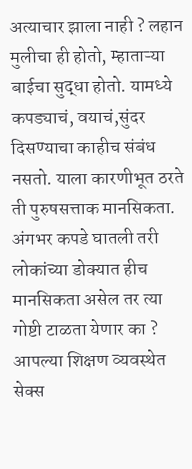अत्याचार झाला नाही ? लहान मुलीचा ही होतो, म्हाताऱ्या बाईचा सुद्धा होतो. यामध्ये कपड्याचं, वयाचं,सुंदर दिसण्याचा काहीच संबंध नसतो. याला कारणीभूत ठरते ती पुरुषसत्ताक मानसिकता.
अंगभर कपडे घातली तरी लोकांच्या डोक्यात हीच मानसिकता असेल तर त्या गोष्टी टाळता येणार का ? आपल्या शिक्षण व्यवस्थेत सेक्स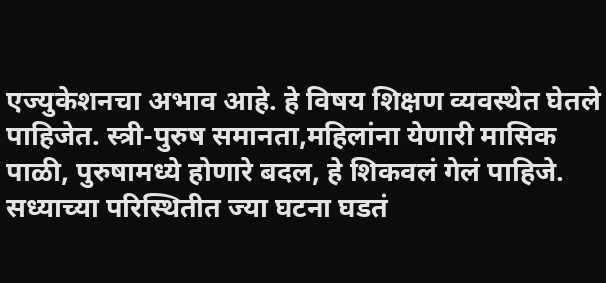एज्युकेशनचा अभाव आहे. हे विषय शिक्षण व्यवस्थेत घेतले पाहिजेत. स्त्री-पुरुष समानता,महिलांना येणारी मासिक पाळी, पुरुषामध्ये होणारे बदल, हे शिकवलं गेलं पाहिजे.
सध्याच्या परिस्थितीत ज्या घटना घडतं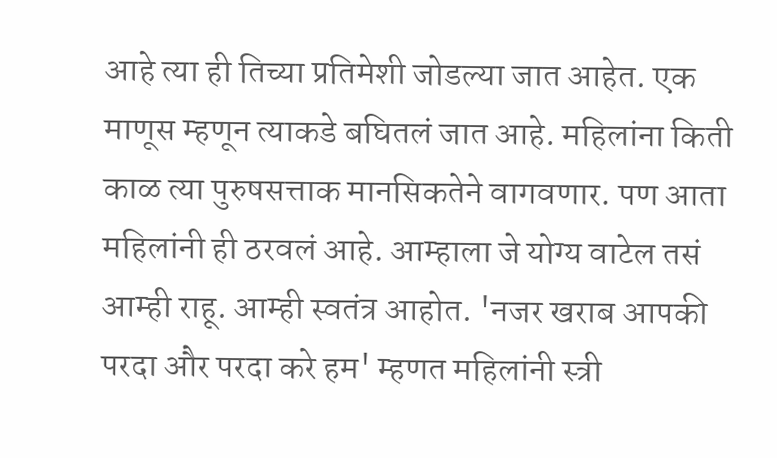आहे त्या ही तिच्या प्रतिमेशी जोडल्या जात आहेत. एक माणूस म्हणून त्याकडे बघितलं जात आहे. महिलांना किती काळ त्या पुरुषसत्ताक मानसिकतेने वागवणार. पण आता महिलांनी ही ठरवलं आहे. आम्हाला जे योग्य वाटेल तसं आम्ही राहू. आम्ही स्वतंत्र आहोत. 'नजर खराब आपकी परदा और परदा करे हम' म्हणत महिलांनी स्त्री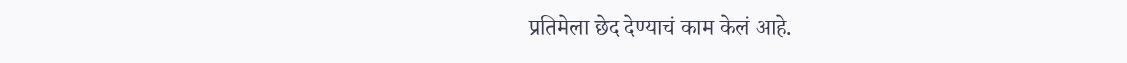प्रतिमेला छेद देण्याचं काम केलं आहे.